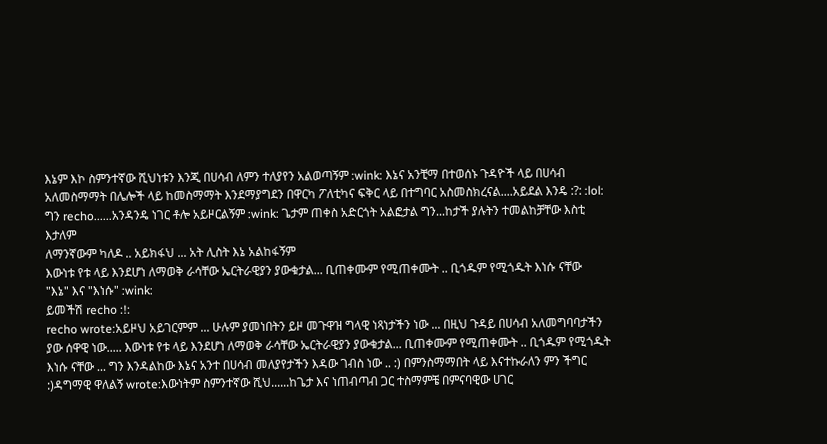እኔም እኮ ስምንተኛው ሺህነቱን እንጂ በሀሳብ ለምን ተለያየን አልወጣኝም :wink: እኔና አንቺማ በተወሰኑ ጉዳዮች ላይ በሀሳብ አለመስማማት በሌሎች ላይ ከመስማማት እንደማያግደን በዋርካ ፖለቲካና ፍቅር ላይ በተግባር አስመስክረናል....አይደል እንዴ :?: :lol:
ግን recho......አንዳንዴ ነገር ቶሎ አይዞርልኝም :wink: ጌታም ጠቀስ አድርጎት አልፎታል ግን...ከታች ያሉትን ተመልከቻቸው እስቲ እታለም
ለማንኛውም ካለዶ .. አይክፋህ ... አት ሊስት እኔ አልከፋኝም
እውነቱ የቱ ላይ እንደሆነ ለማወቅ ራሳቸው ኤርትራዊያን ያውቁታል... ቢጠቀሙም የሚጠቀሙት .. ቢጎዱም የሚጎዱት እነሱ ናቸው
"እኔ" እና "እነሱ" :wink:
ይመችሽ recho :!:
recho wrote:አይዞህ አይገርምም ... ሁሉም ያመነበትን ይዞ መጉዋዝ ግላዊ ነጻነታችን ነው ... በዚህ ጉዳይ በሀሳብ አለመግባባታችን ያው ሰዋዊ ነው..... እውነቱ የቱ ላይ እንደሆነ ለማወቅ ራሳቸው ኤርትራዊያን ያውቁታል... ቢጠቀሙም የሚጠቀሙት .. ቢጎዱም የሚጎዱት እነሱ ናቸው ... ግን እንዳልከው እኔና አንተ በሀሳብ መለያየታችን እዳው ገብስ ነው .. :) በምንስማማበት ላይ እናተኩራለን ምን ችግር :)ዳግማዊ ዋለልኝ wrote:እውነትም ስምንተኛው ሺህ......ከጌታ እና ነጠብጣብ ጋር ተስማምቼ በምናባዊው ሀገር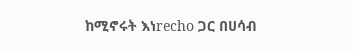ከሚኖሩት እነrecho ጋር በሀሳብ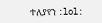ተለያየን :lol: